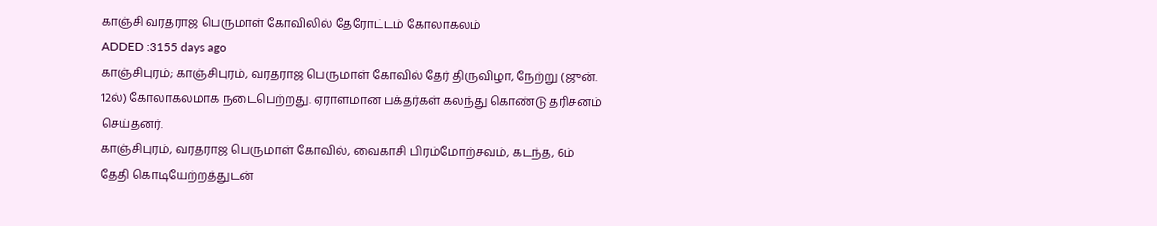காஞ்சி வரதராஜ பெருமாள் கோவிலில் தேரோட்டம் கோலாகலம்
ADDED :3155 days ago
காஞ்சிபுரம்; காஞ்சிபுரம், வரதராஜ பெருமாள் கோவில் தேர் திருவிழா, நேற்று (ஜுன். 12ல்) கோலாகலமாக நடைபெற்றது. ஏராளமான பக்தர்கள் கலந்து கொண்டு தரிசனம் செய்தனர்.
காஞ்சிபுரம், வரதராஜ பெருமாள் கோவில், வைகாசி பிரம்மோற்சவம், கடந்த, 6ம் தேதி கொடியேற்றத்துடன்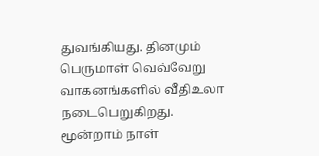துவங்கியது. தினமும் பெருமாள் வெவ்வேறு வாகனங்களில் வீதிஉலா நடைபெறுகிறது. மூன்றாம் நாள்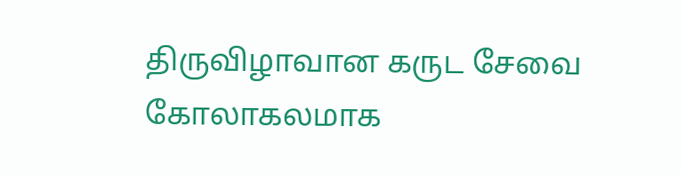திருவிழாவான கருட சேவை கோலாகலமாக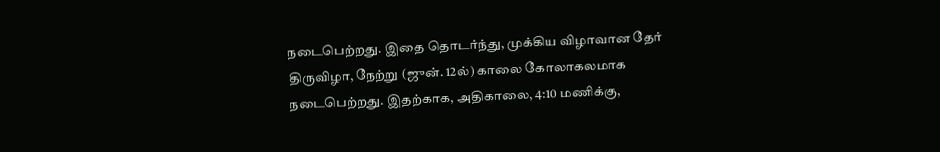நடைபெற்றது. இதை தொடர்ந்து, முக்கிய விழாவான தேர் திருவிழா, நேற்று (ஜுன். 12ல்) காலை கோலாகலமாக நடைபெற்றது. இதற்காக, அதிகாலை, 4:10 மணிக்கு,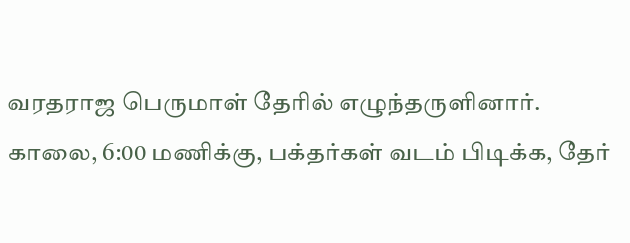வரதராஜ பெருமாள் தேரில் எழுந்தருளினார். காலை, 6:00 மணிக்கு, பக்தர்கள் வடம் பிடிக்க, தேர்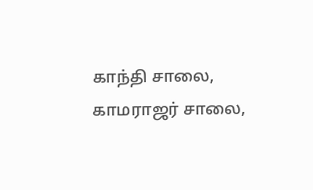காந்தி சாலை, காமராஜர் சாலை,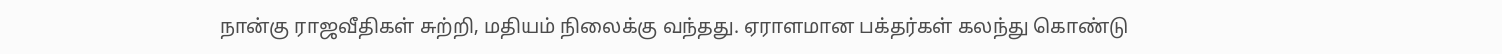நான்கு ராஜவீதிகள் சுற்றி, மதியம் நிலைக்கு வந்தது. ஏராளமான பக்தர்கள் கலந்து கொண்டு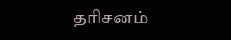தரிசனம்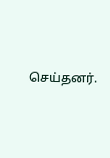செய்தனர்.